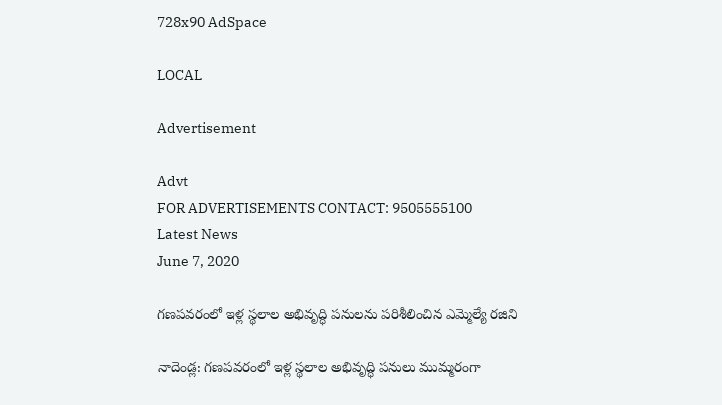728x90 AdSpace

LOCAL

Advertisement

Advt
FOR ADVERTISEMENTS CONTACT: 9505555100
Latest News
June 7, 2020

గ‌ణ‌ప‌వ‌రంలో ఇళ్ల స్థ‌లాల అభివృద్ధి ప‌నులను పరిశీలించిన ఎమ్మెల్యే రజిని

నాదెండ్ల: గ‌ణ‌ప‌వ‌రంలో ఇళ్ల స్థ‌లాల అభివృద్ధి ప‌నులు ముమ్మ‌రంగా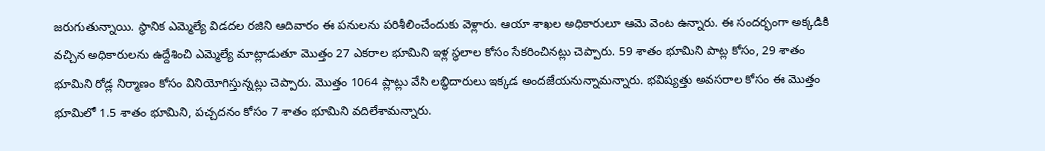జ‌రుగుతున్నాయి. స్థానిక ఎమ్మెల్యే విడ‌ద‌ల ర‌జిని ఆదివారం ఈ ప‌నుల‌ను ప‌రిశీలించేందుకు వెళ్లారు. ఆయా శాఖ‌ల అధికారులూ ఆమె వెంట ఉన్నారు. ఈ సంద‌ర్భంగా అక్క‌డికి వ‌చ్చిన అధికారుల‌ను ఉద్దేశించి ఎమ్మెల్యే మాట్లాడుతూ మొత్తం 27 ఎక‌రాల భూమిని ఇళ్ల స్థ‌లాల కోసం సేక‌రించిన‌ట్లు చెప్పారు. 59 శాతం భూమిని పాట్ల కోసం, 29 శాతం భూమిని రోడ్ల నిర్మాణం కోసం వినియోగిస్తున్న‌ట్లు చెప్పారు. మొత్తం 1064 ప్లాట్లు వేసి ల‌బ్ధిదారులు ఇక్క‌డ అంద‌జేయ‌నున్నామ‌న్నారు. భ‌విష్య‌త్తు అవ‌స‌రాల కోసం ఈ మొత్తం భూమిలో 1.5 శాతం భూమిని, ప‌చ్చ‌ద‌నం కోసం 7 శాతం భూమిని వ‌దిలేశామన్నారు.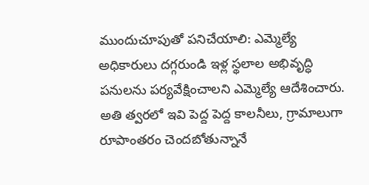ముందుచూపుతో ప‌నిచేయాలి: ఎమ్మెల్యే
అధికారులు ద‌గ్గ‌రుండి ఇళ్ల స్థ‌లాల అభివృద్ధి ప‌నుల‌ను ప‌ర్య‌వేక్షించాల‌ని ఎమ్మెల్యే ఆదేశించారు. అతి త్వ‌రలో ఇవి పెద్ద పెద్ద కాల‌నీలు, గ్రామాలుగా రూపాంత‌రం చెంద‌బోతున్నానే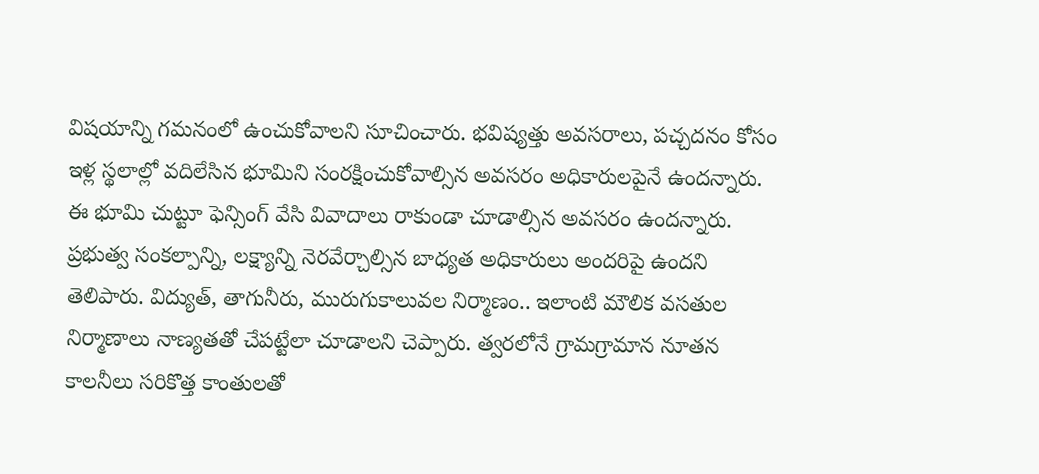విషయాన్ని గ‌మ‌నంలో ఉంచుకోవాల‌ని సూచించారు. భ‌విష్య‌త్తు అవ‌స‌రాలు, ప‌చ్చ‌ద‌నం కోసం ఇళ్ల స్థ‌లాల్లో వ‌దిలేసిన భూమిని సంర‌క్షించుకోవాల్సిన అవ‌స‌రం అధికారులపైనే ఉంద‌న్నారు. ఈ భూమి చుట్టూ ఫెన్సింగ్ వేసి వివాదాలు రాకుండా చూడాల్సిన అవ‌స‌రం ఉంద‌న్నారు. ప్ర‌భుత్వ సంక‌ల్పాన్ని, ల‌క్ష్యాన్ని నెర‌వేర్చాల్సిన బాధ్య‌త అధికారులు అంద‌రిపై ఉంద‌ని తెలిపారు. విద్యుత్‌, తాగునీరు, మురుగుకాలువ‌ల నిర్మాణం.. ఇలాంటి మౌలిక వ‌స‌తుల నిర్మాణాలు నాణ్య‌త‌తో చేప‌ట్టేలా చూడాల‌ని చెప్పారు. త్వ‌ర‌లోనే గ్రామగ్రామాన నూత‌న కాలనీలు స‌రికొత్త కాంతుల‌తో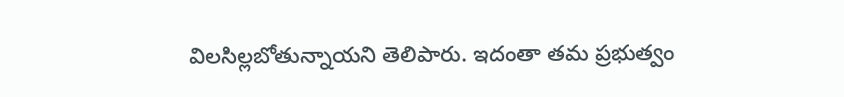విల‌సిల్ల‌బోతున్నాయ‌ని తెలిపారు. ఇదంతా త‌మ ప్ర‌భుత్వం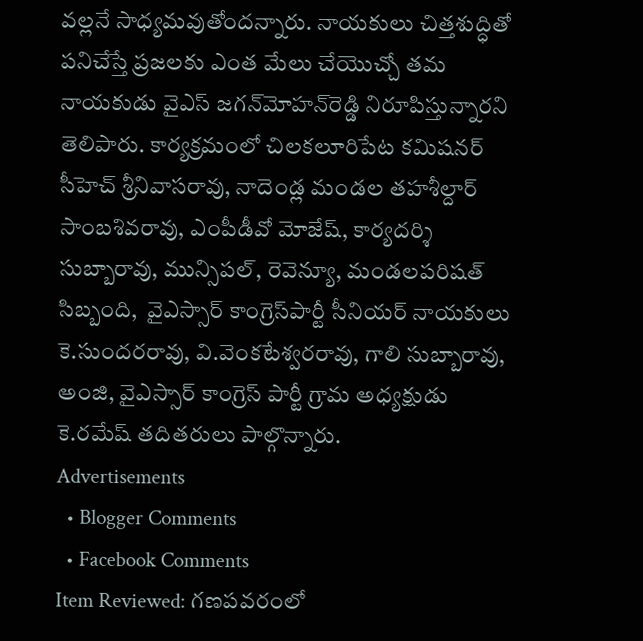వ‌ల్ల‌నే సాధ్య‌మ‌వుతోంద‌న్నారు. నాయ‌కులు చిత్త‌శుద్ధితో ప‌నిచేస్తే ప్ర‌జ‌ల‌కు ఎంత మేలు చేయొచ్చో త‌మ నాయ‌కుడు వైఎస్ జ‌గ‌న్‌మోహ‌న్‌రెడ్డి నిరూపిస్తున్నార‌ని తెలిపారు. కార్యక్ర‌మంలో చిల‌క‌లూరిపేట క‌మిష‌న‌ర్ సీహెచ్ శ్రీనివాస‌రావు, నాదెండ్ల మండ‌ల త‌హ‌శీల్దార్ సాంబ‌శివ‌రావు, ఎంపీడీవో మోజేష్‌, కార్య‌ద‌ర్శి సుబ్బారావు, మున్సిప‌ల్, రెవెన్యూ, మండ‌ల‌ప‌రిష‌త్‌ సిబ్బంది,  వైఎస్సార్ కాంగ్రెస్‌పార్టీ సీనియ‌ర్ నాయ‌కులు కె.సుంద‌ర‌రావు, వి.వెంక‌టేశ్వ‌ర‌రావు, గాలి సుబ్బారావు, అంజి, వైఎస్సార్ కాంగ్రెస్ పార్టీ గ్రామ అధ్య‌క్షుడు కె.ర‌మేష్ త‌దిత‌రులు పాల్గొన్నారు.
Advertisements
  • Blogger Comments
  • Facebook Comments
Item Reviewed: గ‌ణ‌ప‌వ‌రంలో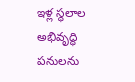ఇళ్ల స్థ‌లాల అభివృద్ధి ప‌నులను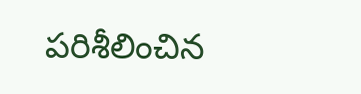పరిశీలించిన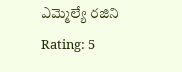ఎమ్మెల్యే రజిని Rating: 5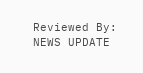Reviewed By: NEWS UPDATE